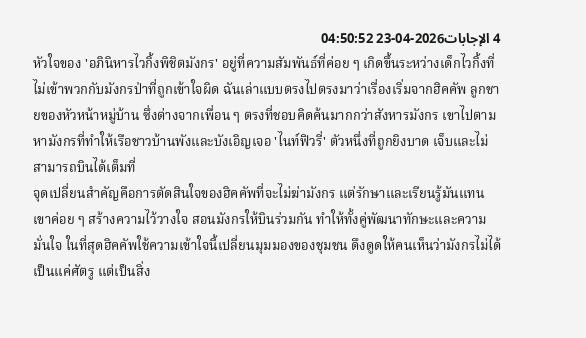4 الإجابات2026-04-23 04:50:52
หัวใจของ 'อภินิหารไวกิ้งพิชิตมังกร' อยู่ที่ความสัมพันธ์ที่ค่อย ๆ เกิดขึ้นระหว่างเด็กไวกิ้งที่ไม่เข้าพวกกับมังกรป่าที่ถูกเข้าใจผิด ฉันเล่าแบบตรงไปตรงมาว่าเรื่องเริ่มจากฮิคคัพ ลูกชายของหัวหน้าหมู่บ้าน ซึ่งต่างจากเพื่อน ๆ ตรงที่ชอบคิดค้นมากกว่าสังหารมังกร เขาไปตามหามังกรที่ทำให้เรือชาวบ้านพังและบังเอิญเจอ 'ไนท์ฟิวรี่' ตัวหนึ่งที่ถูกยิงบาด เจ็บและไม่สามารถบินได้เต็มที่
จุดเปลี่ยนสำคัญคือการตัดสินใจของฮิคคัพที่จะไม่ฆ่ามังกร แต่รักษาและเรียนรู้มันแทน เขาค่อย ๆ สร้างความไว้วางใจ สอนมังกรให้บินร่วมกัน ทำให้ทั้งคู่พัฒนาทักษะและความมั่นใจ ในที่สุดฮิคคัพใช้ความเข้าใจนี้เปลี่ยนมุมมองของชุมชน ดึงดูดให้คนเห็นว่ามังกรไม่ได้เป็นแค่ศัตรู แต่เป็นสิ่ง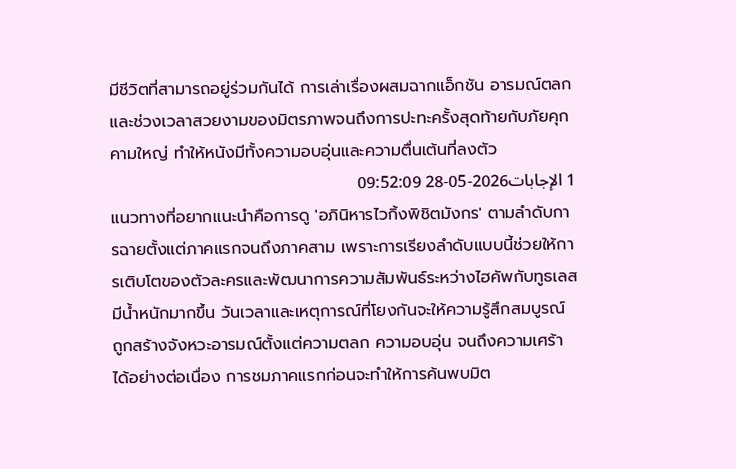มีชีวิตที่สามารถอยู่ร่วมกันได้ การเล่าเรื่องผสมฉากแอ็กชัน อารมณ์ตลก และช่วงเวลาสวยงามของมิตรภาพจนถึงการปะทะครั้งสุดท้ายกับภัยคุกคามใหญ่ ทำให้หนังมีทั้งความอบอุ่นและความตื่นเต้นที่ลงตัว
1 الإجابات2026-05-28 09:52:09
แนวทางที่อยากแนะนำคือการดู 'อภินิหารไวกิ้งพิชิตมังกร' ตามลำดับการฉายตั้งแต่ภาคแรกจนถึงภาคสาม เพราะการเรียงลำดับแบบนี้ช่วยให้การเติบโตของตัวละครและพัฒนาการความสัมพันธ์ระหว่างไฮคัพกับทูธเลสมีน้ำหนักมากขึ้น วันเวลาและเหตุการณ์ที่โยงกันจะให้ความรู้สึกสมบูรณ์ ถูกสร้างจังหวะอารมณ์ตั้งแต่ความตลก ความอบอุ่น จนถึงความเศร้าได้อย่างต่อเนื่อง การชมภาคแรกก่อนจะทำให้การค้นพบมิต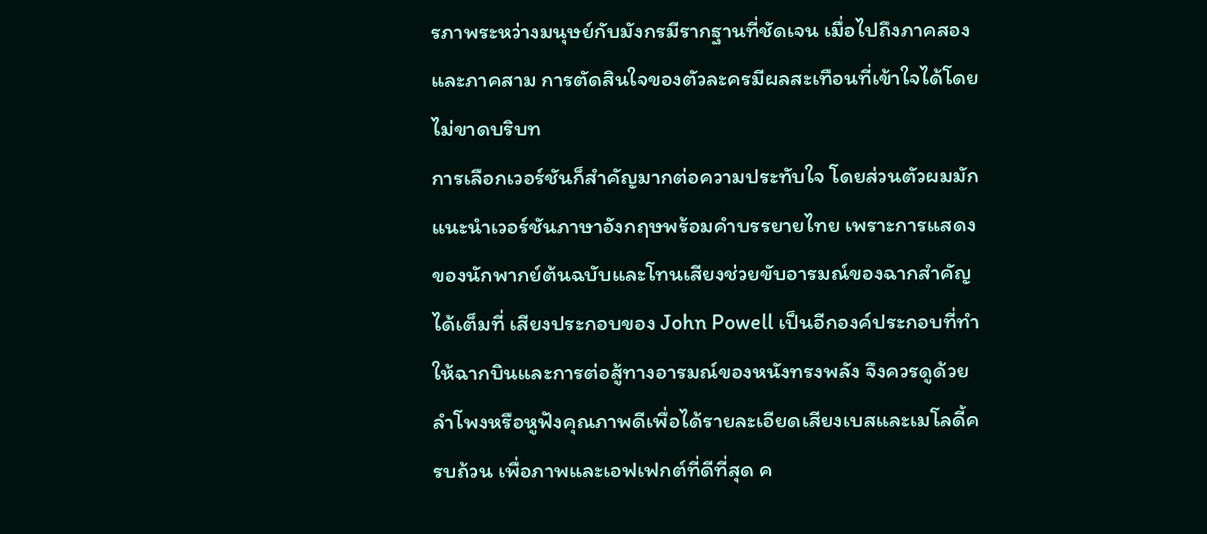รภาพระหว่างมนุษย์กับมังกรมีรากฐานที่ชัดเจน เมื่อไปถึงภาคสองและภาคสาม การตัดสินใจของตัวละครมีผลสะเทือนที่เข้าใจได้โดยไม่ขาดบริบท
การเลือกเวอร์ชันก็สำคัญมากต่อความประทับใจ โดยส่วนตัวผมมักแนะนำเวอร์ชันภาษาอังกฤษพร้อมคำบรรยายไทย เพราะการแสดงของนักพากย์ต้นฉบับและโทนเสียงช่วยขับอารมณ์ของฉากสำคัญได้เต็มที่ เสียงประกอบของ John Powell เป็นอีกองค์ประกอบที่ทำให้ฉากบินและการต่อสู้ทางอารมณ์ของหนังทรงพลัง จึงควรดูด้วยลำโพงหรือหูฟังคุณภาพดีเพื่อได้รายละเอียดเสียงเบสและเมโลดี้ครบถ้วน เพื่อภาพและเอฟเฟกต์ที่ดีที่สุด ค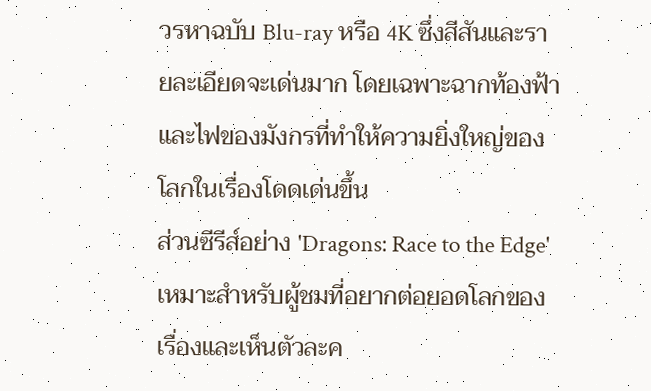วรหาฉบับ Blu-ray หรือ 4K ซึ่งสีสันและรายละเอียดจะเด่นมาก โดยเฉพาะฉากท้องฟ้าและไฟของมังกรที่ทำให้ความยิ่งใหญ่ของโลกในเรื่องโดดเด่นขึ้น
ส่วนซีรีส์อย่าง 'Dragons: Race to the Edge' เหมาะสำหรับผู้ชมที่อยากต่อยอดโลกของเรื่องและเห็นตัวละค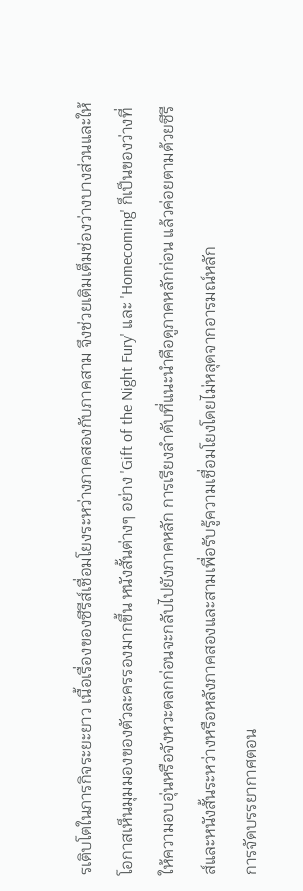รเติบโตในภารกิจระยะยาว เนื้อเรื่องของซีรีส์เชื่อมโยงระหว่างภาคสองกับภาคสาม จึงช่วยเติมเต็มช่องว่างบางส่วนและให้โอกาสเห็นมุมมองของตัวละครรองมากขึ้น หนังสั้นต่างๆ อย่าง 'Gift of the Night Fury' และ 'Homecoming' ก็เป็นของว่างที่ให้ความอบอุ่นหรือจังหวะตลกก่อนจะกลับไปยังภาคหลัก การเรียงลำดับที่แนะนำคือดูภาคหลักก่อน แล้วค่อยตามด้วยซีรีส์และหนังสั้นระหว่างหรือหลังภาคสองและสามเพื่อรับรู้ความเชื่อมโยงโดยไม่หลุดจากอารมณ์หลัก
การจัดบรรยากาศตอน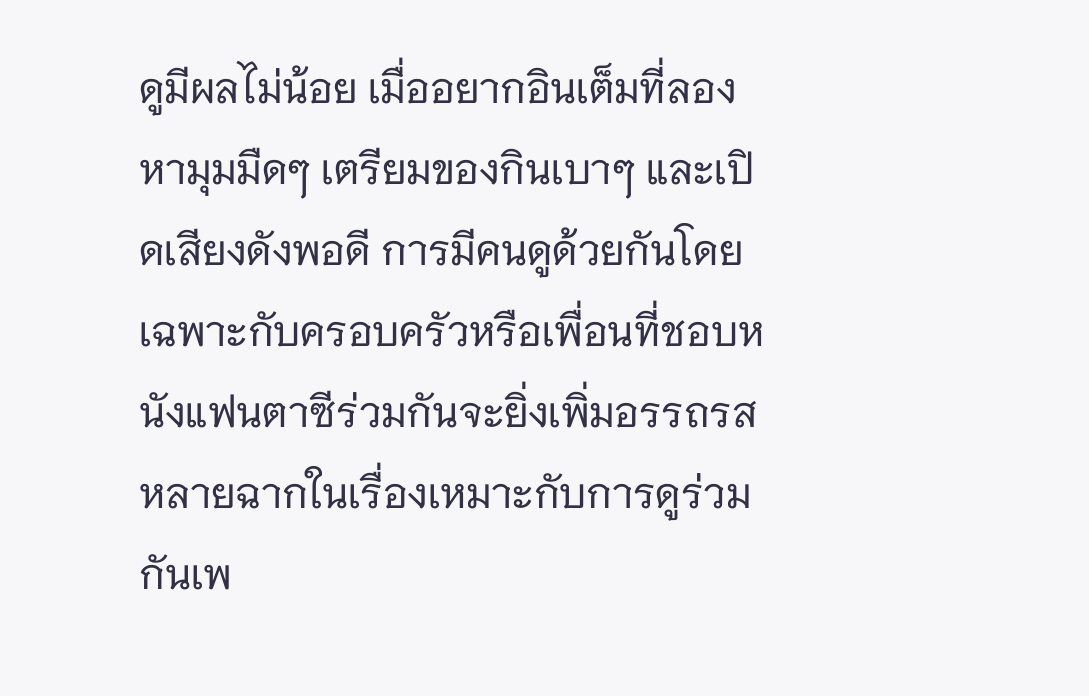ดูมีผลไม่น้อย เมื่ออยากอินเต็มที่ลองหามุมมืดๆ เตรียมของกินเบาๆ และเปิดเสียงดังพอดี การมีคนดูด้วยกันโดยเฉพาะกับครอบครัวหรือเพื่อนที่ชอบหนังแฟนตาซีร่วมกันจะยิ่งเพิ่มอรรถรส หลายฉากในเรื่องเหมาะกับการดูร่วมกันเพ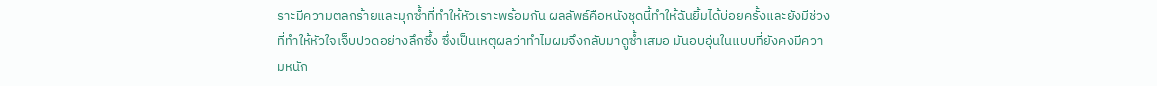ราะมีความตลกร้ายและมุกซ้ำที่ทำให้หัวเราะพร้อมกัน ผลลัพธ์คือหนังชุดนี้ทำให้ฉันยิ้มได้บ่อยครั้งและยังมีช่วงที่ทำให้หัวใจเจ็บปวดอย่างลึกซึ้ง ซึ่งเป็นเหตุผลว่าทำไมผมจึงกลับมาดูซ้ำเสมอ มันอบอุ่นในแบบที่ยังคงมีความหนัก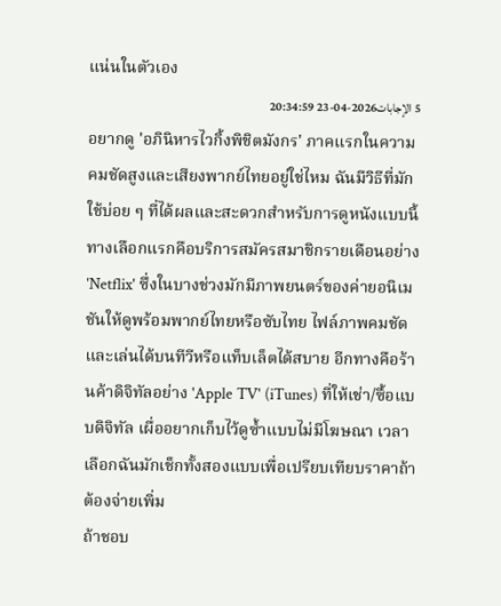แน่นในตัวเอง
5 الإجابات2026-04-23 20:34:59
อยากดู 'อภินิหารไวกิ้งพิชิตมังกร' ภาคแรกในความคมชัดสูงและเสียงพากย์ไทยอยู่ใช่ไหม ฉันมีวิธีที่มักใช้บ่อย ๆ ที่ได้ผลและสะดวกสำหรับการดูหนังแบบนี้
ทางเลือกแรกคือบริการสมัครสมาชิกรายเดือนอย่าง 'Netflix' ซึ่งในบางช่วงมักมีภาพยนตร์ของค่ายอนิเมชันให้ดูพร้อมพากย์ไทยหรือซับไทย ไฟล์ภาพคมชัดและเล่นได้บนทีวีหรือแท็บเล็ตได้สบาย อีกทางคือร้านค้าดิจิทัลอย่าง 'Apple TV' (iTunes) ที่ให้เช่า/ซื้อแบบดิจิทัล เผื่ออยากเก็บไว้ดูซ้ำแบบไม่มีโฆษณา เวลาเลือกฉันมักเช็กทั้งสองแบบเพื่อเปรียบเทียบราคาถ้าต้องจ่ายเพิ่ม
ถ้าชอบ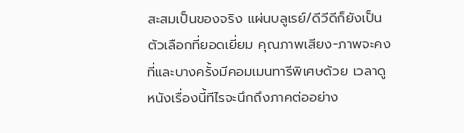สะสมเป็นของจริง แผ่นบลูเรย์/ดีวีดีก็ยังเป็นตัวเลือกที่ยอดเยี่ยม คุณภาพเสียง-ภาพจะคงที่และบางครั้งมีคอมเมนทารีพิเศษด้วย เวลาดูหนังเรื่องนี้ทีไรจะนึกถึงภาคต่ออย่าง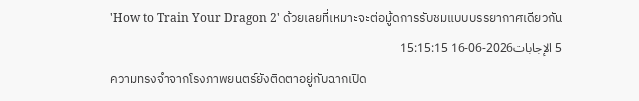'How to Train Your Dragon 2' ด้วยเลยที่เหมาะจะต่อมู้ดการรับชมแบบบรรยากาศเดียวกัน
5 الإجابات2026-06-16 15:15:15
ความทรงจำจากโรงภาพยนตร์ยังติดตาอยู่กับฉากเปิด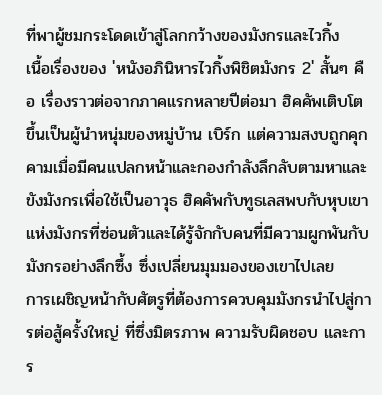ที่พาผู้ชมกระโดดเข้าสู่โลกกว้างของมังกรและไวกิ้ง
เนื้อเรื่องของ 'หนังอภินิหารไวกิ้งพิชิตมังกร 2' สั้นๆ คือ เรื่องราวต่อจากภาคแรกหลายปีต่อมา ฮิคคัพเติบโตขึ้นเป็นผู้นำหนุ่มของหมู่บ้าน เบิร์ก แต่ความสงบถูกคุกคามเมื่อมีคนแปลกหน้าและกองกำลังลึกลับตามหาและขังมังกรเพื่อใช้เป็นอาวุธ ฮิคคัพกับทูธเลสพบกับหุบเขาแห่งมังกรที่ซ่อนตัวและได้รู้จักกับคนที่มีความผูกพันกับมังกรอย่างลึกซึ้ง ซึ่งเปลี่ยนมุมมองของเขาไปเลย
การเผชิญหน้ากับศัตรูที่ต้องการควบคุมมังกรนำไปสู่การต่อสู้ครั้งใหญ่ ที่ซึ่งมิตรภาพ ความรับผิดชอบ และการ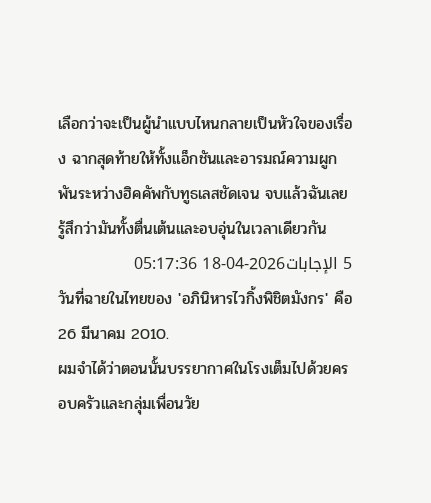เลือกว่าจะเป็นผู้นำแบบไหนกลายเป็นหัวใจของเรื่อง ฉากสุดท้ายให้ทั้งแอ็กชันและอารมณ์ความผูกพันระหว่างฮิคคัพกับทูธเลสชัดเจน จบแล้วฉันเลยรู้สึกว่ามันทั้งตื่นเต้นและอบอุ่นในเวลาเดียวกัน
5 الإجابات2026-04-18 05:17:36
วันที่ฉายในไทยของ 'อภินิหารไวกิ้งพิชิตมังกร' คือ 26 มีนาคม 2010.
ผมจำได้ว่าตอนนั้นบรรยากาศในโรงเต็มไปด้วยครอบครัวและกลุ่มเพื่อนวัย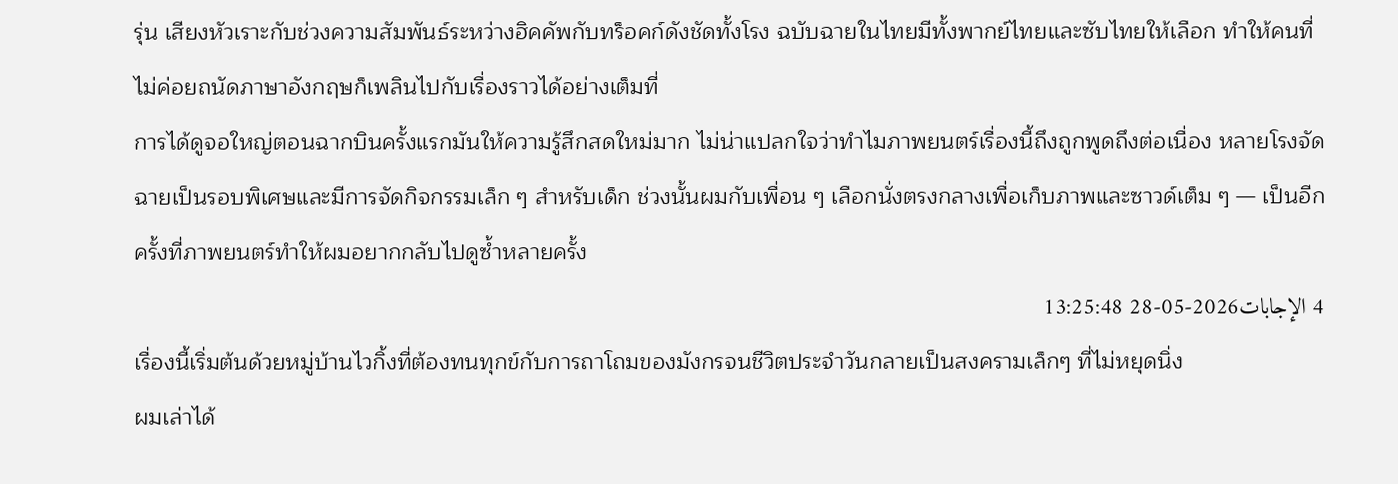รุ่น เสียงหัวเราะกับช่วงความสัมพันธ์ระหว่างฮิคคัพกับทร็อคก์ดังชัดทั้งโรง ฉบับฉายในไทยมีทั้งพากย์ไทยและซับไทยให้เลือก ทำให้คนที่ไม่ค่อยถนัดภาษาอังกฤษก็เพลินไปกับเรื่องราวได้อย่างเต็มที่
การได้ดูจอใหญ่ตอนฉากบินครั้งแรกมันให้ความรู้สึกสดใหม่มาก ไม่น่าแปลกใจว่าทำไมภาพยนตร์เรื่องนี้ถึงถูกพูดถึงต่อเนื่อง หลายโรงจัดฉายเป็นรอบพิเศษและมีการจัดกิจกรรมเล็ก ๆ สำหรับเด็ก ช่วงนั้นผมกับเพื่อน ๆ เลือกนั่งตรงกลางเพื่อเก็บภาพและซาวด์เต็ม ๆ — เป็นอีกครั้งที่ภาพยนตร์ทำให้ผมอยากกลับไปดูซ้ำหลายครั้ง
4 الإجابات2026-05-28 13:25:48
เรื่องนี้เริ่มต้นด้วยหมู่บ้านไวกิ้งที่ต้องทนทุกข์กับการถาโถมของมังกรจนชีวิตประจำวันกลายเป็นสงครามเล็กๆ ที่ไม่หยุดนิ่ง
ผมเล่าได้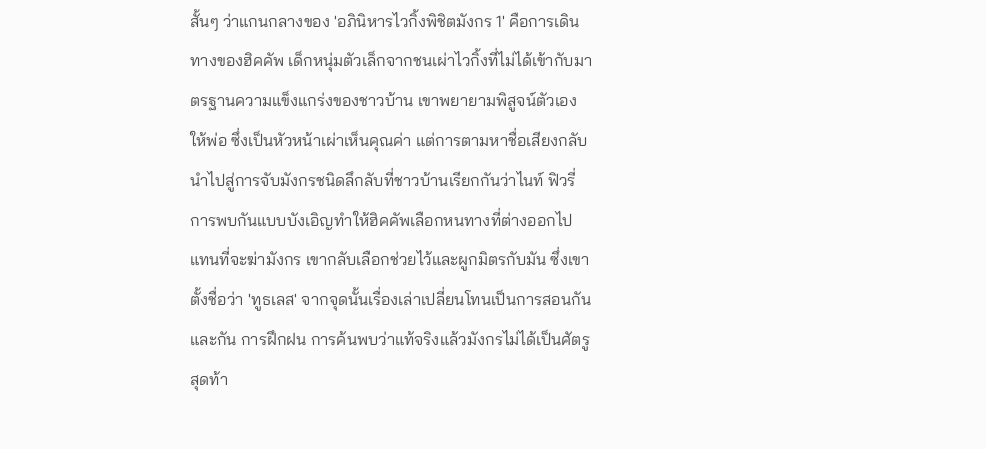สั้นๆ ว่าแกนกลางของ 'อภินิหารไวกิ้งพิชิตมังกร 1' คือการเดินทางของฮิคคัพ เด็กหนุ่มตัวเล็กจากชนเผ่าไวกิ้งที่ไม่ได้เข้ากับมาตรฐานความแข็งแกร่งของชาวบ้าน เขาพยายามพิสูจน์ตัวเองให้พ่อ ซึ่งเป็นหัวหน้าเผ่าเห็นคุณค่า แต่การตามหาชื่อเสียงกลับนำไปสู่การจับมังกรชนิดลึกลับที่ชาวบ้านเรียกกันว่าไนท์ ฟิวรี่
การพบกันแบบบังเอิญทำให้ฮิคคัพเลือกหนทางที่ต่างออกไป แทนที่จะฆ่ามังกร เขากลับเลือกช่วยไว้และผูกมิตรกับมัน ซึ่งเขาตั้งชื่อว่า 'ทูธเลส' จากจุดนั้นเรื่องเล่าเปลี่ยนโทนเป็นการสอนกันและกัน การฝึกฝน การค้นพบว่าแท้จริงแล้วมังกรไม่ได้เป็นศัตรูสุดท้า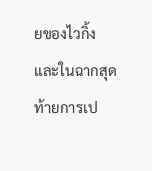ยของไวกิ้ง และในฉากสุดท้ายการเป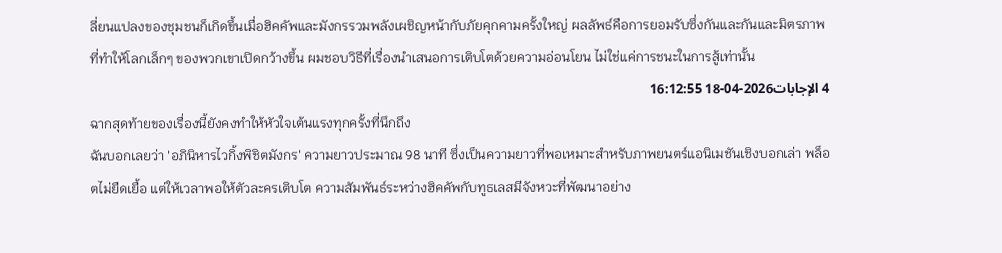ลี่ยนแปลงของชุมชนก็เกิดขึ้นเมื่อฮิคคัพและมังกรรวมพลังเผชิญหน้ากับภัยคุกคามครั้งใหญ่ ผลลัพธ์คือการยอมรับซึ่งกันและกันและมิตรภาพที่ทำให้โลกเล็กๆ ของพวกเขาเปิดกว้างขึ้น ผมชอบวิธีที่เรื่องนำเสนอการเติบโตด้วยความอ่อนโยน ไม่ใช่แค่การชนะในการสู้เท่านั้น
4 الإجابات2026-04-18 16:12:55
ฉากสุดท้ายของเรื่องนี้ยังคงทำให้หัวใจเต้นแรงทุกครั้งที่นึกถึง
ฉันบอกเลยว่า 'อภินิหารไวกิ้งพิชิตมังกร' ความยาวประมาณ 98 นาที ซึ่งเป็นความยาวที่พอเหมาะสำหรับภาพยนตร์แอนิเมชันเชิงบอกเล่า พล็อตไม่ยืดเยื้อ แต่ให้เวลาพอให้ตัวละครเติบโต ความสัมพันธ์ระหว่างฮิคคัพกับทูธเลสมีจังหวะที่พัฒนาอย่าง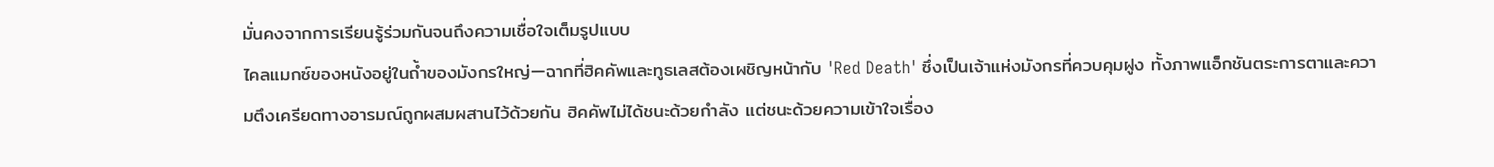มั่นคงจากการเรียนรู้ร่วมกันจนถึงความเชื่อใจเต็มรูปแบบ
ไคลแมกซ์ของหนังอยู่ในถ้ำของมังกรใหญ่—ฉากที่ฮิคคัพและทูธเลสต้องเผชิญหน้ากับ 'Red Death' ซึ่งเป็นเจ้าแห่งมังกรที่ควบคุมฝูง ทั้งภาพแอ็กชันตระการตาและความตึงเครียดทางอารมณ์ถูกผสมผสานไว้ด้วยกัน ฮิคคัพไม่ได้ชนะด้วยกำลัง แต่ชนะด้วยความเข้าใจเรื่อง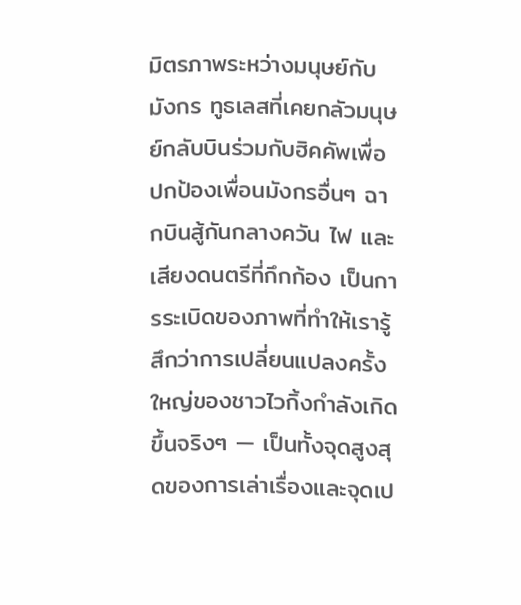มิตรภาพระหว่างมนุษย์กับมังกร ทูธเลสที่เคยกลัวมนุษย์กลับบินร่วมกับฮิคคัพเพื่อปกป้องเพื่อนมังกรอื่นๆ ฉากบินสู้กันกลางควัน ไฟ และเสียงดนตรีที่กึกก้อง เป็นการระเบิดของภาพที่ทำให้เรารู้สึกว่าการเปลี่ยนแปลงครั้งใหญ่ของชาวไวกิ้งกำลังเกิดขึ้นจริงๆ — เป็นทั้งจุดสูงสุดของการเล่าเรื่องและจุดเป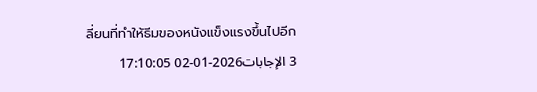ลี่ยนที่ทำให้ธีมของหนังแข็งแรงขึ้นไปอีก
3 الإجابات2026-01-02 17:10:05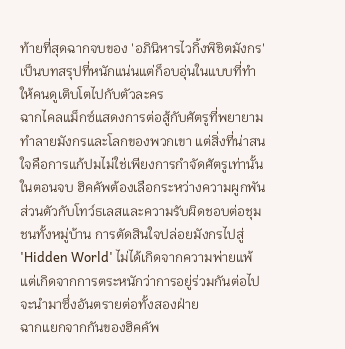ท้ายที่สุดฉากจบของ 'อภินิหารไวกิ้งพิชิตมังกร' เป็นบทสรุปที่หนักแน่นแต่ก็อบอุ่นในแบบที่ทำให้คนดูเติบโตไปกับตัวละคร
ฉากไคลแม็กซ์แสดงการต่อสู้กับศัตรูที่พยายามทำลายมังกรและโลกของพวกเขา แต่สิ่งที่น่าสนใจคือการแก้ปมไม่ใช่เพียงการกำจัดศัตรูเท่านั้น ในตอนจบ ฮิคคัพต้องเลือกระหว่างความผูกพันส่วนตัวกับโทว์ธเลสและความรับผิดชอบต่อชุมชนทั้งหมู่บ้าน การตัดสินใจปล่อยมังกรไปสู่ 'Hidden World' ไม่ได้เกิดจากความพ่ายแพ้ แต่เกิดจากการตระหนักว่าการอยู่ร่วมกันต่อไปจะนำมาซึ่งอันตรายต่อทั้งสองฝ่าย
ฉากแยกจากกันของฮิคคัพ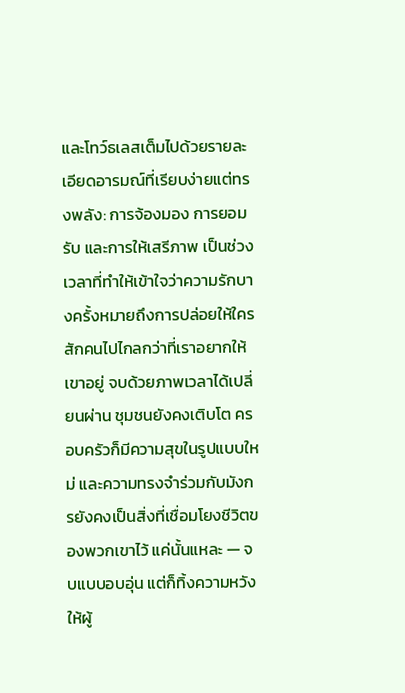และโทว์ธเลสเต็มไปด้วยรายละเอียดอารมณ์ที่เรียบง่ายแต่ทรงพลัง: การจ้องมอง การยอมรับ และการให้เสรีภาพ เป็นช่วงเวลาที่ทำให้เข้าใจว่าความรักบางครั้งหมายถึงการปล่อยให้ใครสักคนไปไกลกว่าที่เราอยากให้เขาอยู่ จบด้วยภาพเวลาได้เปลี่ยนผ่าน ชุมชนยังคงเติบโต ครอบครัวก็มีความสุขในรูปแบบใหม่ และความทรงจำร่วมกับมังกรยังคงเป็นสิ่งที่เชื่อมโยงชีวิตของพวกเขาไว้ แค่นั้นแหละ — จบแบบอบอุ่น แต่ก็ทิ้งความหวังให้ผู้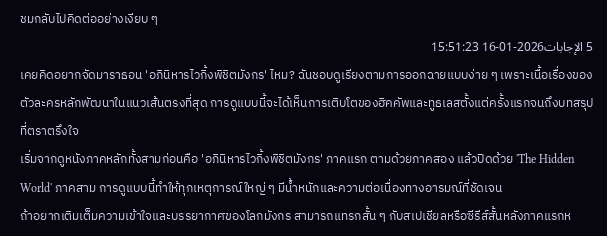ชมกลับไปคิดต่ออย่างเงียบ ๆ
5 الإجابات2026-01-16 15:51:23
เคยคิดอยากจัดมาราธอน 'อภินิหารไวกิ้งพิชิตมังกร' ไหม? ฉันชอบดูเรียงตามการออกฉายแบบง่าย ๆ เพราะเนื้อเรื่องของตัวละครหลักพัฒนาในแนวเส้นตรงที่สุด การดูแบบนี้จะได้เห็นการเติบโตของฮิคคัพและทูธเลสตั้งแต่ครั้งแรกจนถึงบทสรุปที่ตราตรึงใจ
เริ่มจากดูหนังภาคหลักทั้งสามก่อนคือ 'อภินิหารไวกิ้งพิชิตมังกร' ภาคแรก ตามด้วยภาคสอง แล้วปิดด้วย 'The Hidden World' ภาคสาม การดูแบบนี้ทำให้ทุกเหตุการณ์ใหญ่ ๆ มีน้ำหนักและความต่อเนื่องทางอารมณ์ที่ชัดเจน
ถ้าอยากเติมเต็มความเข้าใจและบรรยากาศของโลกมังกร สามารถแทรกสั้น ๆ กับสเปเชียลหรือซีรีส์สั้นหลังภาคแรกห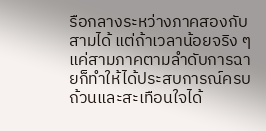รือกลางระหว่างภาคสองกับสามได้ แต่ถ้าเวลาน้อยจริง ๆ แค่สามภาคตามลำดับการฉายก็ทำให้ได้ประสบการณ์ครบถ้วนและสะเทือนใจได้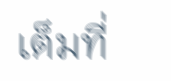เต็มที่